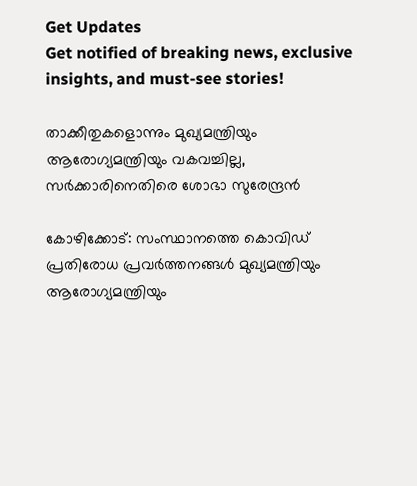Get Updates
Get notified of breaking news, exclusive insights, and must-see stories!

താക്കീതുകളൊന്നും മുഖ്യമന്ത്രിയും ആരോഗ്യമന്ത്രിയും വകവച്ചില്ല, സർക്കാരിനെതിരെ ശോഭാ സുരേന്ദ്രൻ

കോഴിക്കോട്: സംസ്ഥാനത്തെ കൊവിഡ് പ്രതിരോധ പ്രവർത്തനങ്ങൾ മുഖ്യമന്ത്രിയും ആരോഗ്യമന്ത്രിയും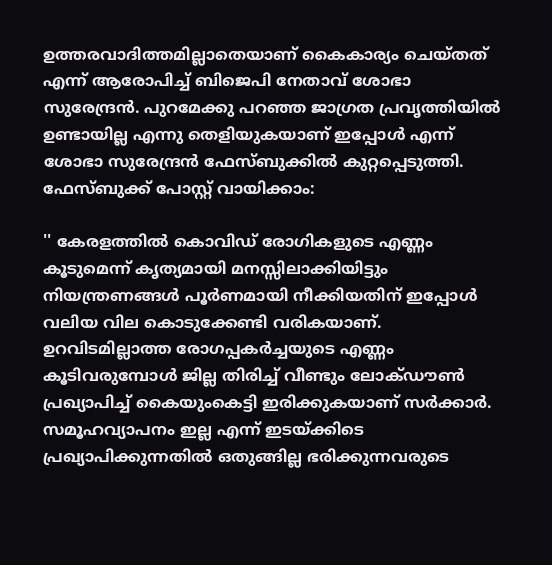ഉത്തരവാദിത്തമില്ലാതെയാണ് കൈകാര്യം ചെയ്തത് എന്ന് ആരോപിച്ച് ബിജെപി നേതാവ് ശോഭാ സുരേന്ദ്രൻ. പുറമേക്കു പറഞ്ഞ ജാഗ്രത പ്രവൃത്തിയില്‍ ഉണ്ടായില്ല എന്നു തെളിയുകയാണ്‌ ഇപ്പോള്‍ എന്ന് ശോഭാ സുരേന്ദ്രൻ ഫേസ്ബുക്കിൽ കുറ്റപ്പെടുത്തി. ഫേസ്ബുക്ക് പോസ്റ്റ് വായിക്കാം:

'' കേരളത്തില്‍ കൊവിഡ്‌ രോഗികളുടെ എണ്ണം കൂടുമെന്ന്‌ കൃത്യമായി മനസ്സിലാക്കിയിട്ടും നിയന്ത്രണങ്ങള്‍ പൂര്‍ണമായി നീക്കിയതിന്‌ ഇപ്പോള്‍ വലിയ വില കൊടുക്കേണ്ടി വരികയാണ്‌. ഉറവിടമില്ലാത്ത രോഗപ്പകര്‍ച്ചയുടെ എണ്ണം കൂടിവരുമ്പോള്‍ ജില്ല തിരിച്ച്‌ വീണ്ടും ലോക്‌ഡൗണ്‍ പ്രഖ്യാപിച്ച്‌ കൈയുംകെട്ടി ഇരിക്കുകയാണ്‌ സര്‍ക്കാര്‍. സമൂഹവ്യാപനം ഇല്ല എന്ന്‌ ഇടയ്‌ക്കിടെ പ്രഖ്യാപിക്കുന്നതില്‍ ഒതുങ്ങില്ല ഭരിക്കുന്നവരുടെ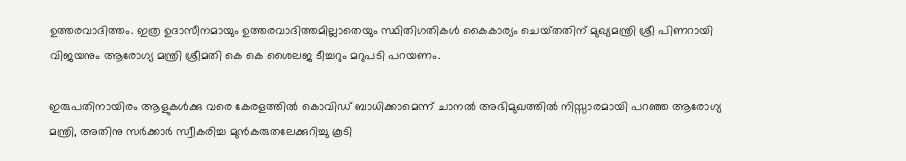ഉത്തരവാദിത്തം. ഇത്ര ഉദാസീനമായും ഉത്തരവാദിത്തമില്ലാതെയും സ്ഥിതിഗതികള്‍ കൈകാര്യം ചെയ്‌തതിന്‌ മുഖ്യമന്ത്രി ശ്രീ പിണറായി വിജയനും ആരോഗ്യ മന്ത്രി ശ്രീമതി കെ കെ ശൈലജ ടീച്ചറും മറുപടി പറയണം.

ഇരുപതിനായിരം ആളുകള്‍ക്കു വരെ കേരളത്തില്‍ കൊവിഡ്‌ ബാധിക്കാമെന്ന്‌ ചാനല്‍ അഭിമുഖത്തില്‍ നിസ്സാരമായി പറഞ്ഞ ആരോഗ്യ മന്ത്രി, അതിനു സര്‍ക്കാര്‍ സ്വീകരിച്ച മുന്‍കരുതലേക്കുറിച്ചു കൂടി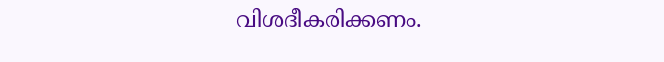വിശദീകരിക്കണം.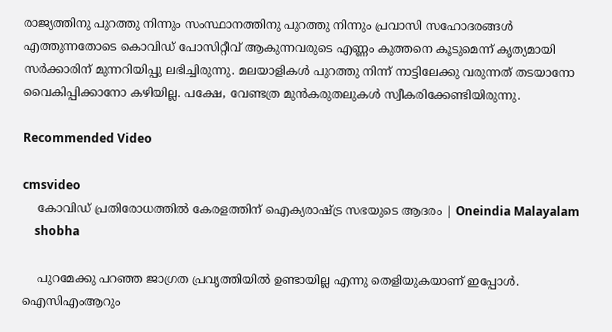രാജ്യത്തിനു പുറത്തു നിന്നും സംസ്ഥാനത്തിനു പുറത്തു നിന്നും പ്രവാസി സഹോദരങ്ങള്‍ എത്തുന്നതോടെ കൊവിഡ്‌ പോസിറ്റീവ്‌ ആകുന്നവരുടെ എണ്ണം കുത്തനെ കൂടുമെന്ന്‌ കൃത്യമായി സര്‍ക്കാരിന്‌ മുന്നറിയിപ്പു ലഭിച്ചിരുന്നു. മലയാളികള്‍ പുറത്തു നിന്ന്‌ നാട്ടിലേക്കു വരുന്നത്‌ തടയാനോ വൈകിപ്പിക്കാനോ കഴിയില്ല. പക്ഷേ, വേണ്ടത്ര മുന്‍കരുതലുകള്‍ സ്വീകരിക്കേണ്ടിയിരുന്നു.

Recommended Video

cmsvideo
    കോവിഡ് പ്രതിരോധത്തില്‍ കേരളത്തിന് ഐക്യരാഷ്ട്ര സഭയുടെ ആദരം | Oneindia Malayalam
    shobha

    പുറമേക്കു പറഞ്ഞ ജാഗ്രത പ്രവൃത്തിയില്‍ ഉണ്ടായില്ല എന്നു തെളിയുകയാണ്‌ ഇപ്പോള്‍. ഐസിഎംആറും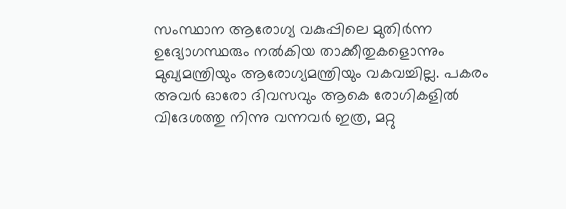സംസ്ഥാന ആരോഗ്യ വകുപ്പിലെ മുതിര്‍ന്ന ഉദ്യോഗസ്ഥരും നല്‍കിയ താക്കീതുകളൊന്നും മുഖ്യമന്ത്രിയും ആരോഗ്യമന്ത്രിയും വകവച്ചില്ല. പകരം അവര്‍ ഓരോ ദിവസവും ആകെ രോഗികളില്‍ വിദേശത്തു നിന്നു വന്നവര്‍ ഇത്ര, മറ്റു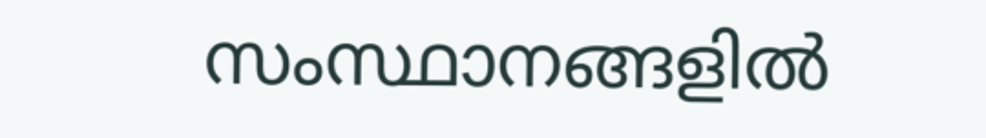സംസ്ഥാനങ്ങളില്‍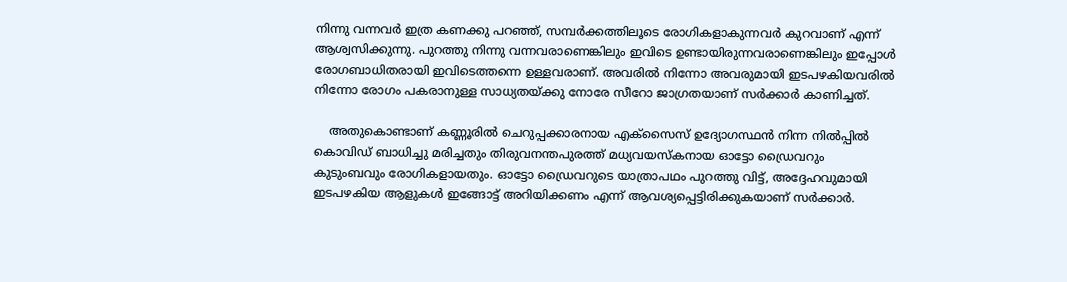നിന്നു വന്നവര്‍ ഇത്ര കണക്കു പറഞ്ഞ്‌, സമ്പര്‍ക്കത്തിലൂടെ രോഗികളാകുന്നവര്‍ കുറവാണ്‌ എന്ന്‌ ആശ്വസിക്കുന്നു. പുറത്തു നിന്നു വന്നവരാണെങ്കിലും ഇവിടെ ഉണ്ടായിരുന്നവരാണെങ്കിലും ഇപ്പോള്‍ രോഗബാധിതരായി ഇവിടെത്തന്നെ ഉള്ളവരാണ്‌. അവരില്‍ നിന്നോ അവരുമായി ഇടപഴകിയവരില്‍ നിന്നോ രോഗം പകരാനുള്ള സാധ്യതയ്‌ക്കു നോരേ സീറോ ജാഗ്രതയാണ്‌ സര്‍ക്കാര്‍ കാണിച്ചത്‌.

    അതുകൊണ്ടാണ്‌ കണ്ണൂരില്‍ ചെറുപ്പക്കാരനായ എക്‌സൈസ്‌ ഉദ്യോഗസ്ഥന്‍ നിന്ന നില്‍പ്പില്‍ കൊവിഡ്‌ ബാധിച്ചു മരിച്ചതും തിരുവനന്തപുരത്ത്‌ മധ്യവയസ്‌കനായ ഓട്ടോ ഡ്രൈവറും കുടുംബവും രോഗികളായതും. ഓട്ടോ ഡ്രൈവറുടെ യാത്രാപഥം പുറത്തു വിട്ട്‌, അദ്ദേഹവുമായി ഇടപഴകിയ ആളുകള്‍ ഇങ്ങോട്ട്‌ അറിയിക്കണം എന്ന്‌ ആവശ്യപ്പെട്ടിരിക്കുകയാണ്‌ സര്‍ക്കാര്‍.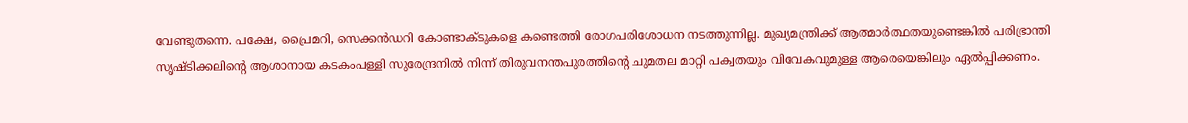വേണ്ടുതന്നെ. പക്ഷേ, പ്രൈമറി, സെക്കന്‍ഡറി കോണ്ടാക്ടുകളെ കണ്ടെത്തി രോഗപരിശോധന നടത്തുന്നില്ല. മുഖ്യമന്ത്രിക്ക്‌ ആത്മാര്‍ത്ഥതയുണ്ടെങ്കില്‍ പരിഭ്രാന്തി സൃഷ്ടിക്കലിന്റെ ആശാനായ കടകംപള്ളി സുരേന്ദ്രനില്‍ നിന്ന്‌ തിരുവനന്തപുരത്തിന്റെ ചുമതല മാറ്റി പക്വതയും വിവേകവുമുള്ള ആരെയെങ്കിലും ഏല്‍പ്പിക്കണം.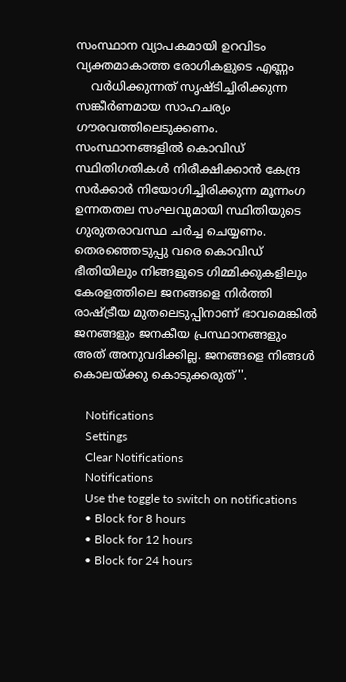സംസ്ഥാന വ്യാപകമായി ഉറവിടം വ്യക്തമാകാത്ത രോഗികളുടെ എണ്ണം
    വര്‍ധിക്കുന്നത്‌ സൃഷ്ടിച്ചിരിക്കുന്ന സങ്കീര്‍ണമായ സാഹചര്യം ഗൗരവത്തിലെടുക്കണം. സംസ്ഥാനങ്ങളില്‍ കൊവിഡ്‌ സ്ഥിതിഗതികള്‍ നിരീക്ഷിക്കാന്‍ കേന്ദ്ര സര്‍ക്കാര്‍ നിയോഗിച്ചിരിക്കുന്ന മൂന്നംഗ ഉന്നതതല സംഘവുമായി സ്ഥിതിയുടെ ഗുരുതരാവസ്ഥ ചര്‍ച്ച ചെയ്യണം. തെരഞ്ഞെടുപ്പു വരെ കൊവിഡ്‌ ഭീതിയിലും നിങ്ങളുടെ ഗിമ്മിക്കുകളിലും കേരളത്തിലെ ജനങ്ങളെ നിര്‍ത്തി രാഷ്ട്രീയ മുതലെടുപ്പിനാണ്‌ ഭാവമെങ്കില്‍ ജനങ്ങളും ജനകീയ പ്രസ്ഥാനങ്ങളും അത്‌ അനുവദിക്കില്ല. ജനങ്ങളെ നിങ്ങള്‍ കൊലയ്‌ക്കു കൊടുക്കരുത്‌''.

    Notifications
    Settings
    Clear Notifications
    Notifications
    Use the toggle to switch on notifications
    • Block for 8 hours
    • Block for 12 hours
    • Block for 24 hours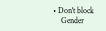• Don't block
    Gender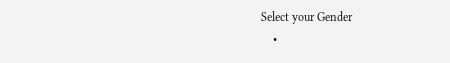Select your Gender
    •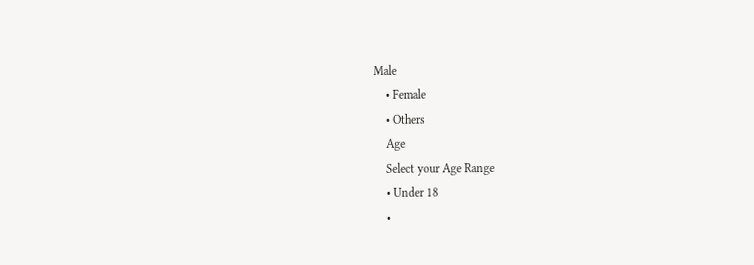Male
    • Female
    • Others
    Age
    Select your Age Range
    • Under 18
    •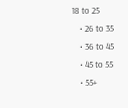18 to 25
    • 26 to 35
    • 36 to 45
    • 45 to 55
    • 55+